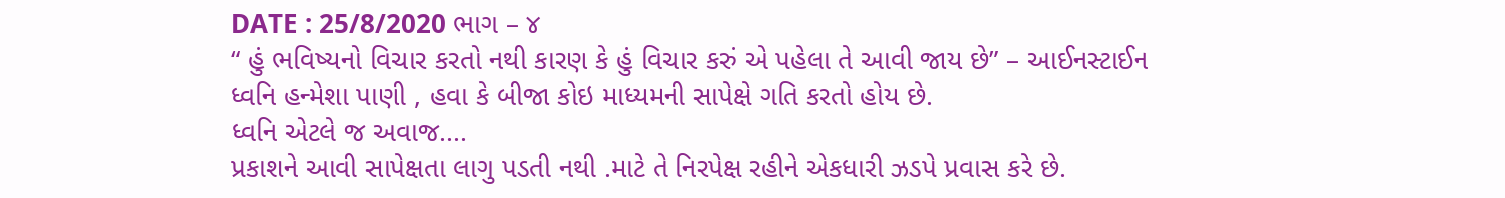DATE : 25/8/2020 ભાગ – ૪
“ હું ભવિષ્યનો વિચાર કરતો નથી કારણ કે હું વિચાર કરું એ પહેલા તે આવી જાય છે” – આઈનસ્ટાઈન
ધ્વનિ હન્મેશા પાણી , હવા કે બીજા કોઇ માધ્યમની સાપેક્ષે ગતિ કરતો હોય છે.
ધ્વનિ એટલે જ અવાજ....
પ્રકાશને આવી સાપેક્ષતા લાગુ પડતી નથી .માટે તે નિરપેક્ષ રહીને એકધારી ઝડપે પ્રવાસ કરે છે.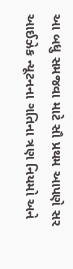આ બધુ સમજવા માટે સૌ પ્રથમ આપણે સર આઈઝેક ન્યૂટનના ગતિના ત્રણ નિયમો અને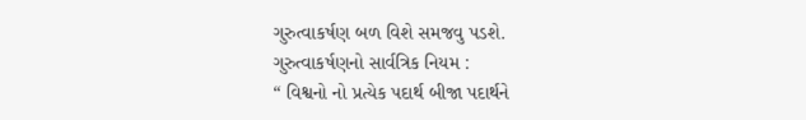ગુરુત્વાકર્ષણ બળ વિશે સમજવુ પડશે.
ગુરુત્વાકર્ષણનો સાર્વત્રિક નિયમ :
“ વિશ્વનો નો પ્રત્યેક પદાર્થ બીજા પદાર્થને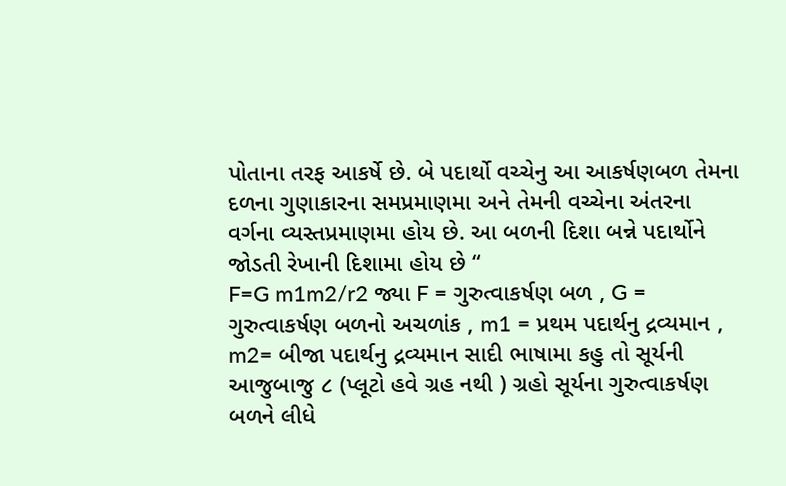પોતાના તરફ આકર્ષે છે. બે પદાર્થો વચ્ચેનુ આ આકર્ષણબળ તેમના દળના ગુણાકારના સમપ્રમાણમા અને તેમની વચ્ચેના અંતરના વર્ગના વ્યસ્તપ્રમાણમા હોય છે. આ બળની દિશા બન્ને પદાર્થોને જોડતી રેખાની દિશામા હોય છે “
F=G m1m2/r2 જ્યા F = ગુરુત્વાકર્ષણ બળ , G = ગુરુત્વાકર્ષણ બળનો અચળાંક , m1 = પ્રથમ પદાર્થનુ દ્રવ્યમાન , m2= બીજા પદાર્થનુ દ્રવ્યમાન સાદી ભાષામા કહુ તો સૂર્યની આજુબાજુ ૮ (પ્લૂટો હવે ગ્રહ નથી ) ગ્રહો સૂર્યના ગુરુત્વાકર્ષણ બળને લીધે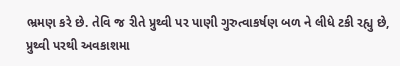ભ્રમણ કરે છે. તેવિ જ રીતે પ્રુથ્વી પર પાણી ગુરુત્વાકર્ષણ બળ ને લીધે ટકી રહ્યુ છે, પ્રુથ્વી પરથી અવકાશમા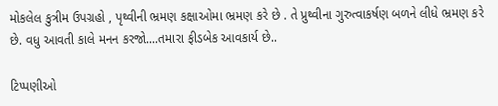મોકલેલ કુત્રીમ ઉપગ્રહો , પૃથ્વીની ભ્રમણ કક્ષાઓમા ભ્રમણ કરે છે . તે પ્રુથ્વીના ગુરુત્વાકર્ષણ બળને લીધે ભ્રમણ કરે છે. વધુ આવતી કાલે મનન કરજો....તમારા ફીડબેક આવકાર્ય છે..

ટિપ્પણીઓ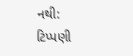નથી:
ટિપ્પણી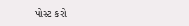પોસ્ટ કરો